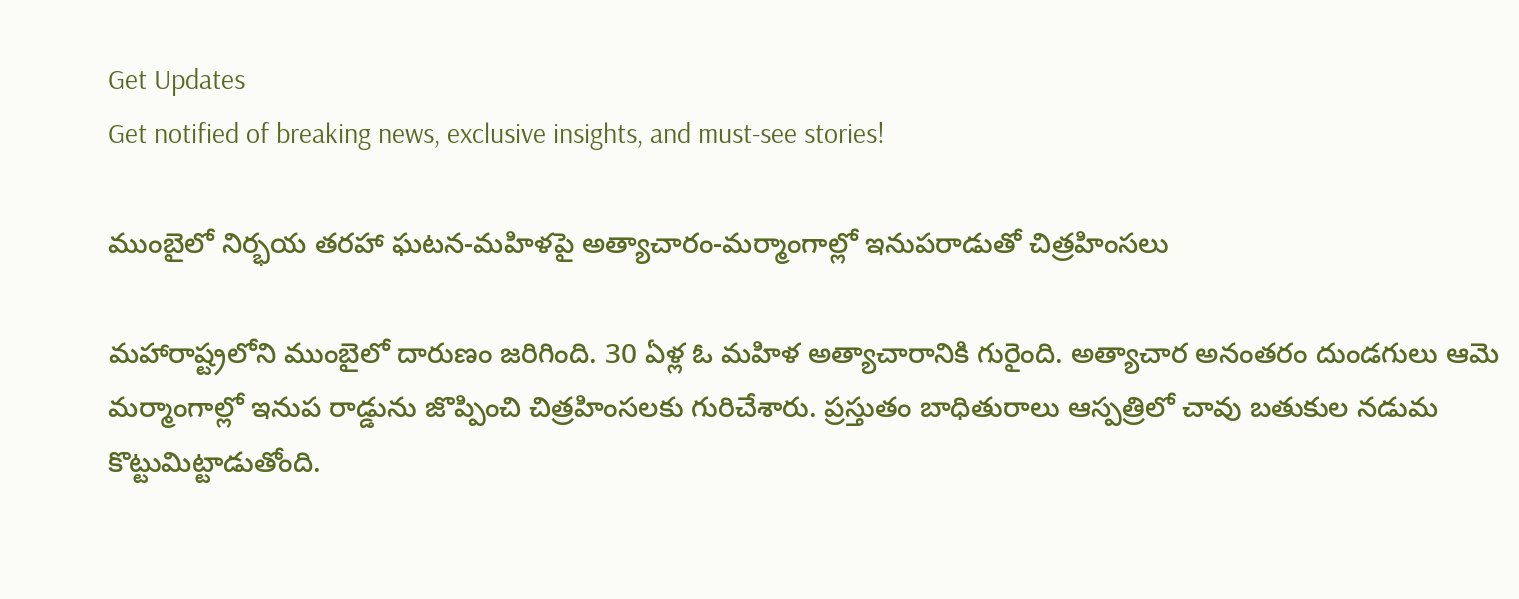Get Updates
Get notified of breaking news, exclusive insights, and must-see stories!

ముంబైలో నిర్భయ తరహా ఘటన-మహిళపై అత్యాచారం-మర్మాంగాల్లో ఇనుపరాడుతో చిత్రహింసలు

మహారాష్ట్రలోని ముంబైలో దారుణం జరిగింది. 30 ఏళ్ల ఓ మహిళ అత్యాచారానికి గురైంది. అత్యాచార అనంతరం దుండగులు ఆమె మర్మాంగాల్లో ఇనుప రాడ్డును జొప్పించి చిత్రహింసలకు గురిచేశారు. ప్రస్తుతం బాధితురాలు ఆస్పత్రిలో చావు బతుకుల నడుమ కొట్టుమిట్టాడుతోంది.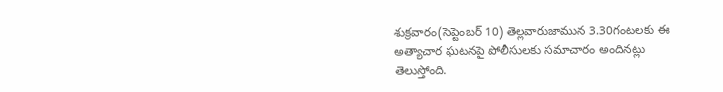శుక్రవారం(సెప్టెంబర్ 10) తెల్లవారుజామున 3.30గంటలకు ఈ అత్యాచార ఘటనపై పోలీసులకు సమాచారం అందినట్లు తెలుస్తోంది.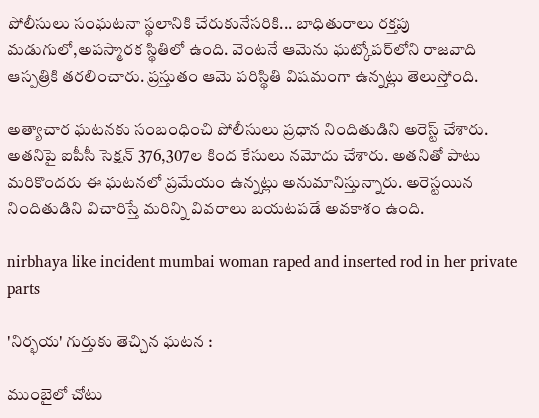పోలీసులు సంఘటనా స్థలానికి చేరుకునేసరికి... బాధితురాలు రక్తపు మడుగులో,అపస్మారక స్థితిలో ఉంది. వెంటనే ఆమెను ఘట్కోపర్‌లోని రాజవాది ఆస్పత్రికి తరలించారు. ప్రస్తుతం ఆమె పరిస్థితి విషమంగా ఉన్నట్లు తెలుస్తోంది.

అత్యాచార ఘటనకు సంబంధించి పోలీసులు ప్రధాన నిందితుడిని అరెస్ట్ చేశారు. అతనిపై ఐపీసీ సెక్షన్ 376,307ల కింద కేసులు నమోదు చేశారు. అతనితో పాటు మరికొందరు ఈ ఘటనలో ప్రమేయం ఉన్నట్లు అనుమానిస్తున్నారు. అరెస్టయిన నిందితుడిని విచారిస్తే మరిన్ని వివరాలు బయటపడే అవకాశం ఉంది.

nirbhaya like incident mumbai woman raped and inserted rod in her private parts

'నిర్భయ' గుర్తుకు తెచ్చిన ఘటన :

ముంబైలో చోటు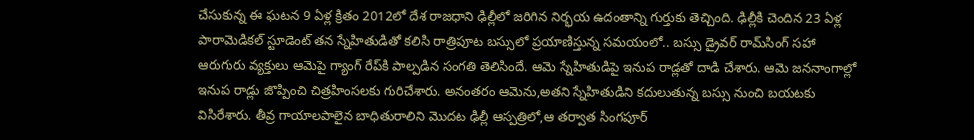చేసుకున్న ఈ ఘటన 9 ఏళ్ల క్రితం 2012లో దేశ రాజధాని ఢిల్లీలో జరిగిన నిర్భయ ఉదంతాన్ని గుర్తుకు తెచ్చింది. ఢిల్లీకి చెందిన 23 ఏళ్ల పారామెడికల్ స్టూడెంట్ తన స్నేహితుడితో కలిసి రాత్రిపూట బస్సులో ప్రయాణిస్తున్న సమయంలో.. బస్సు డ్రైవర్ రామ్‌సింగ్ సహా ఆరుగురు వ్యక్తులు ఆమెపై గ్యాంగ్ రేప్‌కి పాల్పడిన సంగతి తెలిసిందే. ఆమె స్నేహితుడిపై ఇనుప రాడ్లతో దాడి చేశారు. ఆమె జననాంగాల్లో ఇనుప రాడ్లు జొప్పించి చిత్రహింసలకు గురిచేశారు. అనంతరం ఆమెను,అతని స్నేహితుడిని కదులుతున్న బస్సు నుంచి బయటకు విసిరేశారు. తీవ్ర గాయాలపాలైన బాధితురాలిని మొదట ఢిల్లీ ఆస్పత్రిలో,ఆ తర్వాత సింగపూర్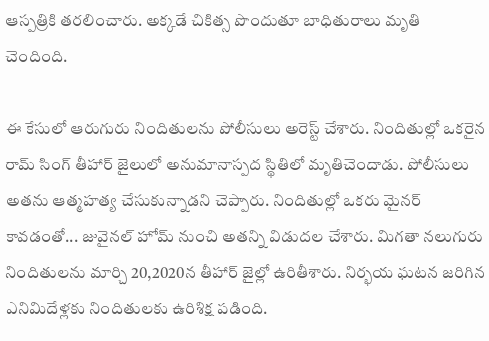ఆస్పత్రికి తరలించారు. అక్కడే చికిత్స పొందుతూ బాధితురాలు మృతి చెందింది.

ఈ కేసులో ఆరుగురు నిందితులను పోలీసులు అరెస్ట్ చేశారు. నిందితుల్లో ఒకరైన రామ్ సింగ్ తీహార్ జైలులో అనుమానాస్పద స్థితిలో మృతిచెందాడు. పోలీసులు అతను ఆత్మహత్య చేసుకున్నాడని చెప్పారు. నిందితుల్లో ఒకరు మైనర్ కావడంతో... జువైనల్ హోమ్ నుంచి అతన్ని విడుదల చేశారు. మిగతా నలుగురు నిందితులను మార్చి 20,2020న తీహార్ జైల్లో ఉరితీశారు. నిర్భయ ఘటన జరిగిన ఎనిమిదేళ్లకు నిందితులకు ఉరిశిక్ష పడింది.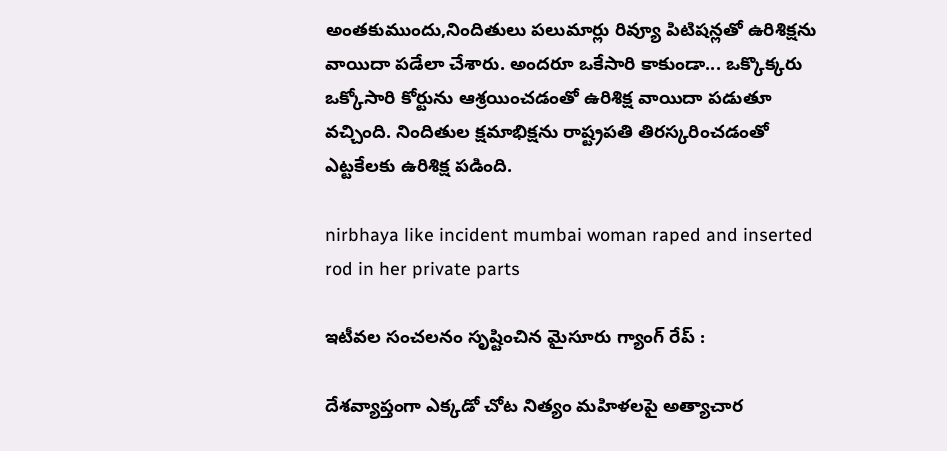అంతకుముందు,నిందితులు పలుమార్లు రివ్యూ పిటిషన్లతో ఉరిశిక్షను వాయిదా పడేలా చేశారు. అందరూ ఒకేసారి కాకుండా... ఒక్కొక్కరు ఒక్కోసారి కోర్టును ఆశ్రయించడంతో ఉరిశిక్ష వాయిదా పడుతూ వచ్చింది. నిందితుల క్షమాభిక్షను రాష్ట్రపతి తిరస్కరించడంతో ఎట్టకేలకు ఉరిశిక్ష పడింది.

nirbhaya like incident mumbai woman raped and inserted rod in her private parts

ఇటీవల సంచలనం సృష్టించిన మైసూరు గ్యాంగ్ రేప్ :

దేశవ్యాప్తంగా ఎక్కడో చోట నిత్యం మహిళలపై అత్యాచార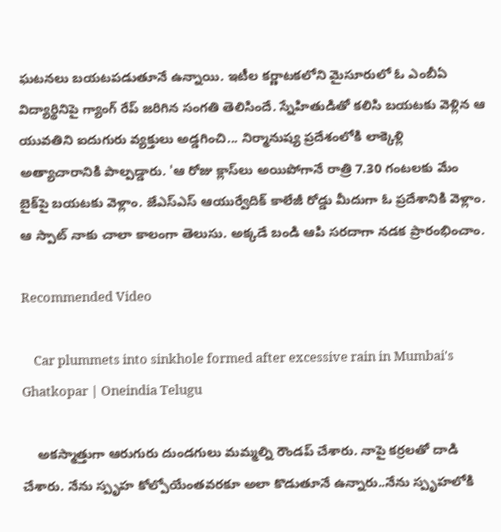ఘటనలు బయటపడుతూనే ఉన్నాయి. ఇటీల కర్ణాటకలోని మైసూరులో ఓ ఎంబీఏ విద్యార్థినిపై గ్యాంగ్ రేప్ జరిగిన సంగతి తెలిసిందే. స్నేహితుడితో కలిసి బయటకు వెళ్లిన ఆ యువతిని ఐదుగురు వ్యక్తులు అడ్డగించి... నిర్మానుష్య ప్రదేశంలోకి లాక్కెళ్లి అత్యాచారానికి పాల్పడ్డారు. 'ఆ రోజు క్లాస్‌లు అయిపోగానే రాత్రి 7.30 గంటలకు మేం బైక్‌పై బయటకు వెళ్లాం. జేఎస్ఎస్ ఆయుర్వేదిక్ కాలేజీ రోడ్డు మీదుగా ఓ ప్రదేశానికి వెళ్లాం. ఆ స్పాట్‌ నాకు చాలా కాలంగా తెలుసు. అక్కడే బండి ఆపి సరదాగా నడక ప్రారంభించాం.

Recommended Video

    Car plummets into sinkhole formed after excessive rain in Mumbai's Ghatkopar | Oneindia Telugu

    అకస్మాత్తుగా ఆరుగురు దుండగులు మమ్మల్ని రౌండప్ చేశారు. నాపై కర్రలతో దాడి చేశారు. నేను స్పృహ కోల్పోయేంతవరకూ అలా కొడుతూనే ఉన్నారు..నేను స్పృహలోకి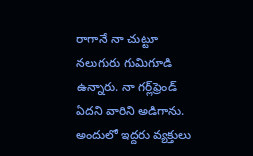రాగానే నా చుట్టూ నలుగురు గుమిగూడి ఉన్నారు. నా గర్ల్‌ఫ్రెండ్ ఏదని వారిని అడిగాను. అందులో ఇద్దరు వ్యక్తులు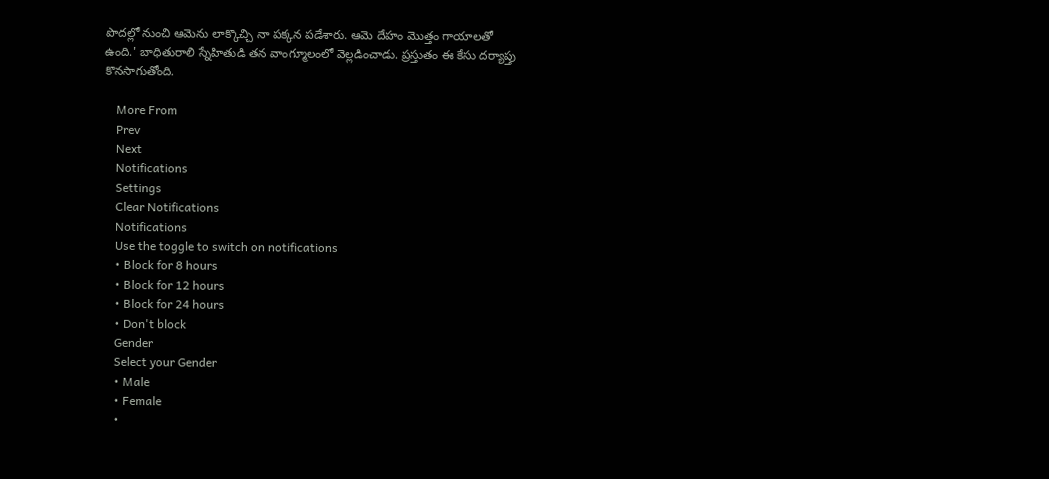పొదల్లో నుంచి ఆమెను లాక్కొచ్చి నా పక్కన పడేశారు. ఆమె దేహం మొత్తం గాయాలతో ఉంది.' బాధితురాలి స్నేహితుడి తన వాంగ్మూలంలో వెల్లడించాడు. ప్రస్తుతం ఈ కేసు దర్యాప్తు కొనసాగుతోంది.

    More From
    Prev
    Next
    Notifications
    Settings
    Clear Notifications
    Notifications
    Use the toggle to switch on notifications
    • Block for 8 hours
    • Block for 12 hours
    • Block for 24 hours
    • Don't block
    Gender
    Select your Gender
    • Male
    • Female
    •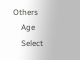Others
    Age
    Select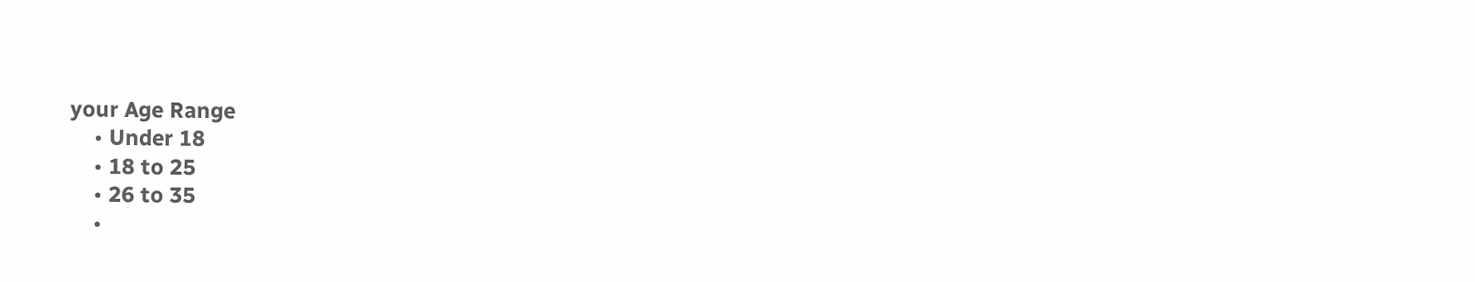your Age Range
    • Under 18
    • 18 to 25
    • 26 to 35
    •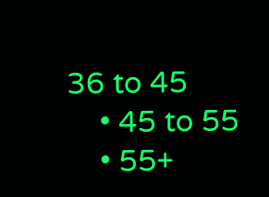36 to 45
    • 45 to 55
    • 55+